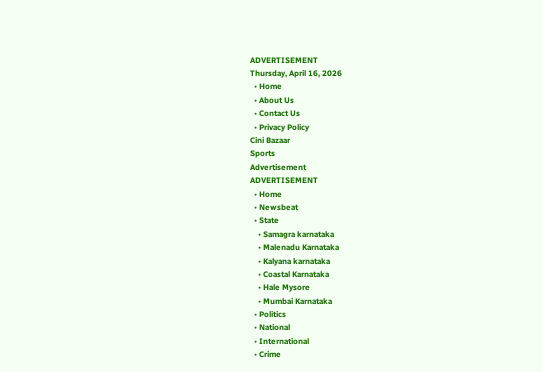ADVERTISEMENT
Thursday, April 16, 2026
  • Home
  • About Us
  • Contact Us
  • Privacy Policy
Cini Bazaar
Sports
Advertisement
ADVERTISEMENT
  • Home
  • Newsbeat
  • State
    • Samagra karnataka
    • Malenadu Karnataka
    • Kalyana karnataka
    • Coastal Karnataka
    • Hale Mysore
    • Mumbai Karnataka
  • Politics
  • National
  • International
  • Crime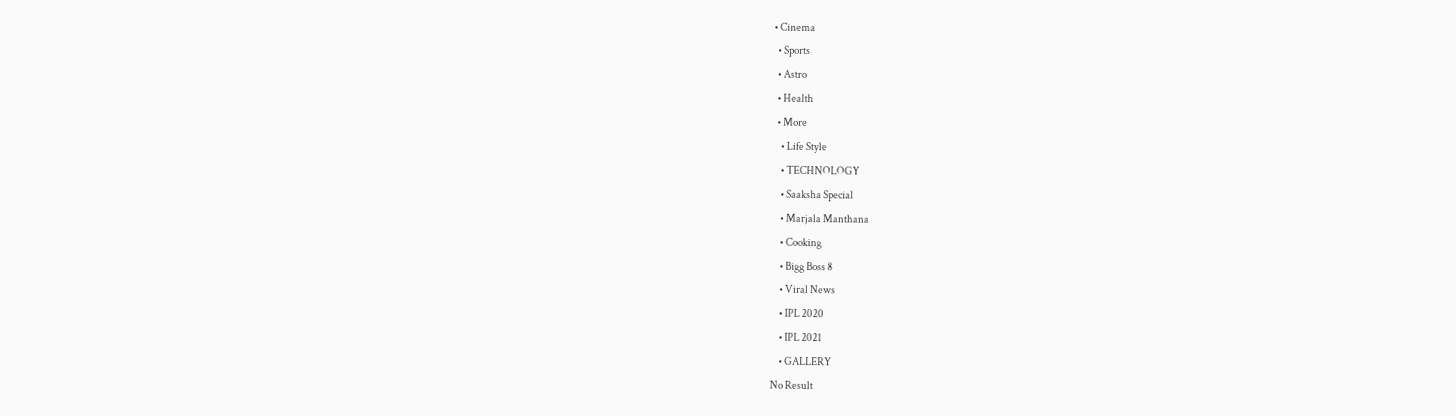• Cinema
  • Sports
  • Astro
  • Health
  • More
    • Life Style
    • TECHNOLOGY
    • Saaksha Special
    • Marjala Manthana
    • Cooking
    • Bigg Boss 8
    • Viral News
    • IPL 2020
    • IPL 2021
    • GALLERY
No Result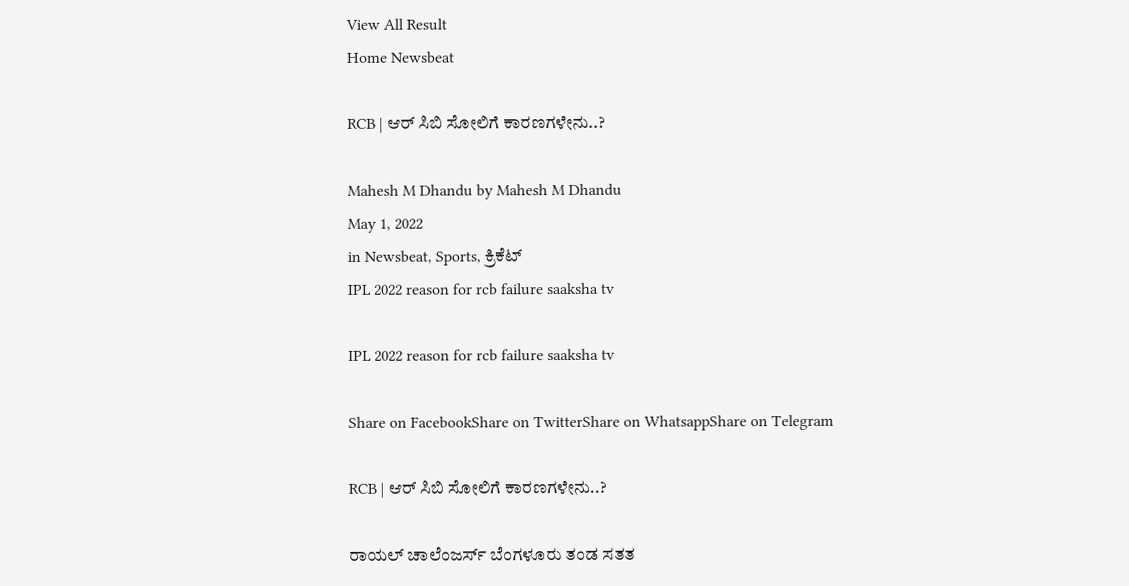View All Result
Home Newsbeat

RCB | ಆರ್ ಸಿಬಿ ಸೋಲಿಗೆ ಕಾರಣಗಳೇನು..?

Mahesh M Dhandu by Mahesh M Dhandu
May 1, 2022
in Newsbeat, Sports, ಕ್ರಿಕೆಟ್
IPL 2022 reason for rcb failure saaksha tv

IPL 2022 reason for rcb failure saaksha tv

Share on FacebookShare on TwitterShare on WhatsappShare on Telegram

RCB | ಆರ್ ಸಿಬಿ ಸೋಲಿಗೆ ಕಾರಣಗಳೇನು..?

ರಾಯಲ್ ಚಾಲೆಂಜರ್ಸ್ ಬೆಂಗಳೂರು ತಂಡ ಸತತ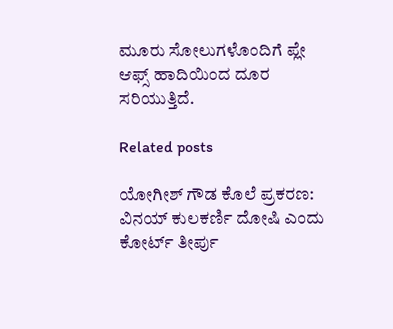ಮೂರು ಸೋಲುಗಳೊಂದಿಗೆ ಪ್ಲೇ ಆಫ್ಸ್ ಹಾದಿಯಿಂದ ದೂರ ಸರಿಯುತ್ತಿದೆ.

Related posts

ಯೋಗೀಶ್ ಗೌಡ ಕೊಲೆ ಪ್ರಕರಣ: ವಿನಯ್ ಕುಲಕರ್ಣಿ ದೋಷಿ ಎಂದು ಕೋರ್ಟ್ ತೀರ್ಪು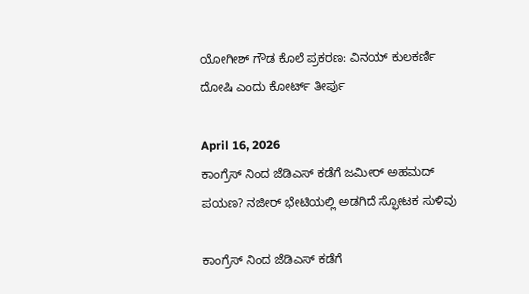ಯೋಗೀಶ್ ಗೌಡ ಕೊಲೆ ಪ್ರಕರಣ: ವಿನಯ್ ಕುಲಕರ್ಣಿ ದೋಷಿ ಎಂದು ಕೋರ್ಟ್ ತೀರ್ಪು

April 16, 2026
ಕಾಂಗ್ರೆಸ್ ನಿಂದ ಜೆಡಿಎಸ್ ಕಡೆಗೆ ಜಮೀರ್ ಅಹಮದ್ ಪಯಣ? ನಜೀರ್ ಭೇಟಿಯಲ್ಲಿ ಅಡಗಿದೆ ಸ್ಫೋಟಕ ಸುಳಿವು

ಕಾಂಗ್ರೆಸ್ ನಿಂದ ಜೆಡಿಎಸ್ ಕಡೆಗೆ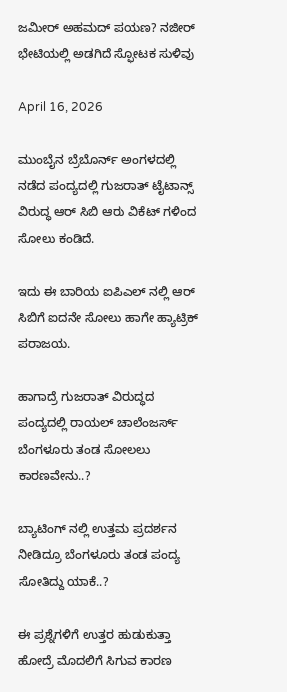ಜಮೀರ್ ಅಹಮದ್ ಪಯಣ? ನಜೀರ್ ಭೇಟಿಯಲ್ಲಿ ಅಡಗಿದೆ ಸ್ಫೋಟಕ ಸುಳಿವು

April 16, 2026

ಮುಂಬೈನ ಬ್ರೆಬೊರ್ನ್ ಅಂಗಳದಲ್ಲಿ ನಡೆದ ಪಂದ್ಯದಲ್ಲಿ ಗುಜರಾತ್ ಟೈಟಾನ್ಸ್ ವಿರುದ್ಧ ಆರ್ ಸಿಬಿ ಆರು ವಿಕೆಟ್ ಗಳಿಂದ ಸೋಲು ಕಂಡಿದೆ.

ಇದು ಈ ಬಾರಿಯ ಐಪಿಎಲ್ ನಲ್ಲಿ ಆರ್ ಸಿಬಿಗೆ ಐದನೇ ಸೋಲು ಹಾಗೇ ಹ್ಯಾಟ್ರಿಕ್ ಪರಾಜಯ.

ಹಾಗಾದ್ರೆ ಗುಜರಾತ್ ವಿರುದ್ಧದ ಪಂದ್ಯದಲ್ಲಿ ರಾಯಲ್ ಚಾಲೆಂಜರ್ಸ್ ಬೆಂಗಳೂರು ತಂಡ ಸೋಲಲು ಕಾರಣವೇನು..?

ಬ್ಯಾಟಿಂಗ್ ನಲ್ಲಿ ಉತ್ತಮ ಪ್ರದರ್ಶನ ನೀಡಿದ್ರೂ ಬೆಂಗಳೂರು ತಂಡ ಪಂದ್ಯ ಸೋತಿದ್ದು ಯಾಕೆ..?

ಈ ಪ್ರಶ್ನೆಗಳಿಗೆ ಉತ್ತರ ಹುಡುಕುತ್ತಾ ಹೋದ್ರೆ ಮೊದಲಿಗೆ ಸಿಗುವ ಕಾರಣ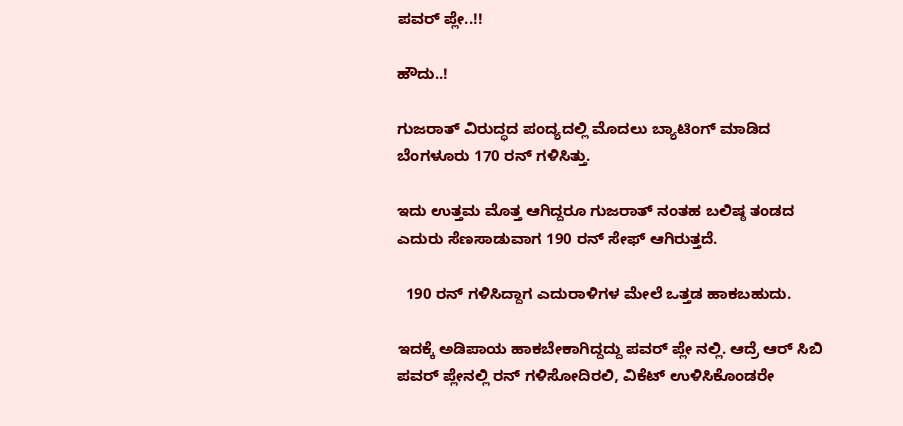ಪವರ್ ಪ್ಲೇ..!!

ಹೌದು..!

ಗುಜರಾತ್ ವಿರುದ್ಧದ ಪಂದ್ಯದಲ್ಲಿ ಮೊದಲು ಬ್ಯಾಟಿಂಗ್ ಮಾಡಿದ ಬೆಂಗಳೂರು 170 ರನ್ ಗಳಿಸಿತ್ತು.

ಇದು ಉತ್ತಮ ಮೊತ್ತ ಆಗಿದ್ದರೂ ಗುಜರಾತ್ ನಂತಹ ಬಲಿಷ್ಠ ತಂಡದ ಎದುರು ಸೆಣಸಾಡುವಾಗ 190 ರನ್ ಸೇಫ್ ಆಗಿರುತ್ತದೆ.

  190 ರನ್ ಗಳಿಸಿದ್ದಾಗ ಎದುರಾಳಿಗಳ ಮೇಲೆ ಒತ್ತಡ ಹಾಕಬಹುದು.

ಇದಕ್ಕೆ ಅಡಿಪಾಯ ಹಾಕಬೇಕಾಗಿದ್ದದ್ದು ಪವರ್ ಪ್ಲೇ ನಲ್ಲಿ. ಆದ್ರೆ ಆರ್ ಸಿಬಿ ಪವರ್ ಪ್ಲೇನಲ್ಲಿ ರನ್ ಗಳಿಸೋದಿರಲಿ, ವಿಕೆಟ್ ಉಳಿಸಿಕೊಂಡರೇ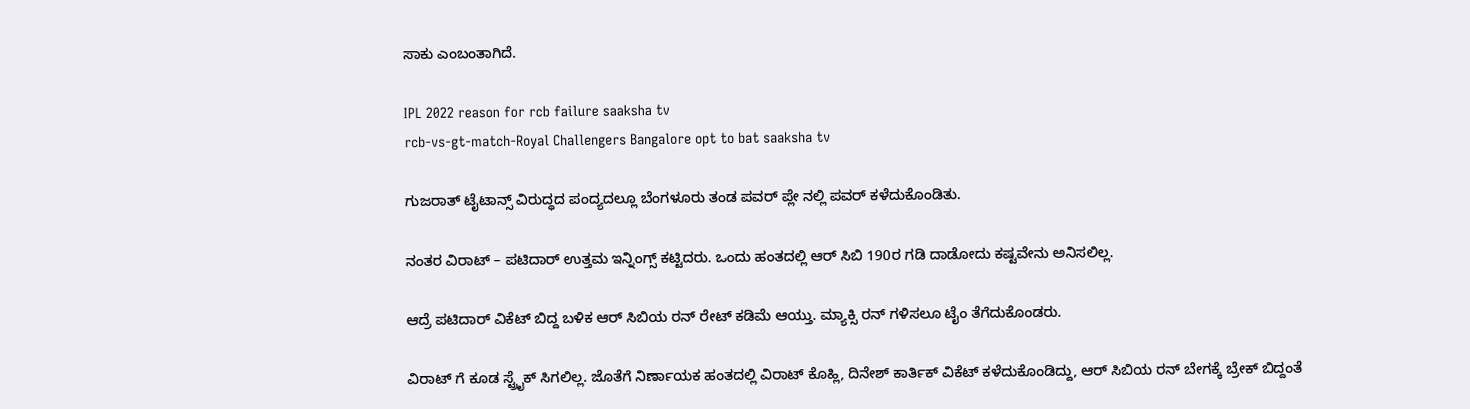ಸಾಕು ಎಂಬಂತಾಗಿದೆ.

IPL 2022 reason for rcb failure saaksha tv
rcb-vs-gt-match-Royal Challengers Bangalore opt to bat saaksha tv

ಗುಜರಾತ್ ಟೈಟಾನ್ಸ್ ವಿರುದ್ಧದ ಪಂದ್ಯದಲ್ಲೂ ಬೆಂಗಳೂರು ತಂಡ ಪವರ್ ಪ್ಲೇ ನಲ್ಲಿ ಪವರ್ ಕಳೆದುಕೊಂಡಿತು.

ನಂತರ ವಿರಾಟ್ – ಪಟಿದಾರ್ ಉತ್ತಮ ಇನ್ನಿಂಗ್ಸ್ ಕಟ್ಟಿದರು. ಒಂದು ಹಂತದಲ್ಲಿ ಆರ್ ಸಿಬಿ 190ರ ಗಡಿ ದಾಡೋದು ಕಷ್ಟವೇನು ಅನಿಸಲಿಲ್ಲ.

ಆದ್ರೆ ಪಟಿದಾರ್ ವಿಕೆಟ್ ಬಿದ್ದ ಬಳಿಕ ಆರ್ ಸಿಬಿಯ ರನ್ ರೇಟ್ ಕಡಿಮೆ ಆಯ್ತು. ಮ್ಯಾಕ್ಸಿ ರನ್ ಗಳಿಸಲೂ ಟೈಂ ತೆಗೆದುಕೊಂಡರು.

ವಿರಾಟ್ ಗೆ ಕೂಡ ಸ್ಟ್ರೈಕ್ ಸಿಗಲಿಲ್ಲ. ಜೊತೆಗೆ ನಿರ್ಣಾಯಕ ಹಂತದಲ್ಲಿ ವಿರಾಟ್ ಕೊಹ್ಲಿ, ದಿನೇಶ್ ಕಾರ್ತಿಕ್ ವಿಕೆಟ್ ಕಳೆದುಕೊಂಡಿದ್ದು, ಆರ್ ಸಿಬಿಯ ರನ್ ಬೇಗಕ್ಕೆ ಬ್ರೇಕ್ ಬಿದ್ದಂತೆ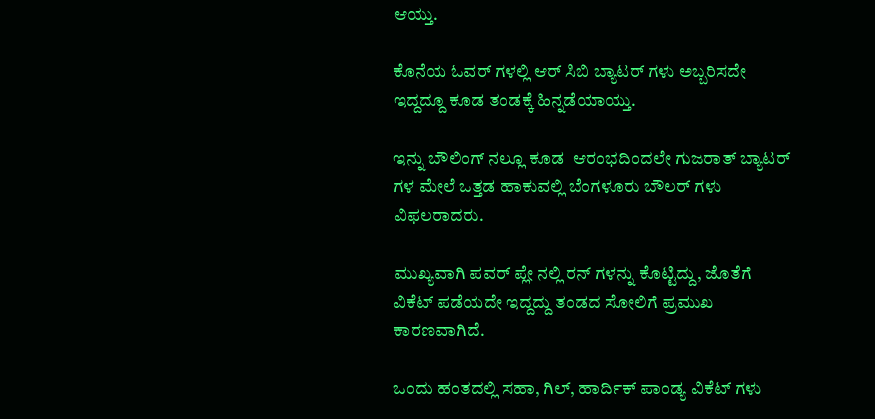ಆಯ್ತು.

ಕೊನೆಯ ಓವರ್ ಗಳಲ್ಲಿ ಆರ್ ಸಿಬಿ ಬ್ಯಾಟರ್ ಗಳು ಅಬ್ಬರಿಸದೇ ಇದ್ದದ್ದೂ ಕೂಡ ತಂಡಕ್ಕೆ ಹಿನ್ನಡೆಯಾಯ್ತು.

ಇನ್ನು ಬೌಲಿಂಗ್ ನಲ್ಲೂ ಕೂಡ  ಆರಂಭದಿಂದಲೇ ಗುಜರಾತ್ ಬ್ಯಾಟರ್ ಗಳ ಮೇಲೆ ಒತ್ತಡ ಹಾಕುವಲ್ಲಿ ಬೆಂಗಳೂರು ಬೌಲರ್ ಗಳು ವಿಫಲರಾದರು.

ಮುಖ್ಯವಾಗಿ ಪವರ್ ಪ್ಲೇ ನಲ್ಲಿ ರನ್ ಗಳನ್ನು ಕೊಟ್ಟಿದ್ದು, ಜೊತೆಗೆ ವಿಕೆಟ್ ಪಡೆಯದೇ ಇದ್ದದ್ದು ತಂಡದ ಸೋಲಿಗೆ ಪ್ರಮುಖ ಕಾರಣವಾಗಿದೆ.

ಒಂದು ಹಂತದಲ್ಲಿ ಸಹಾ, ಗಿಲ್, ಹಾರ್ದಿಕ್ ಪಾಂಡ್ಯ ವಿಕೆಟ್ ಗಳು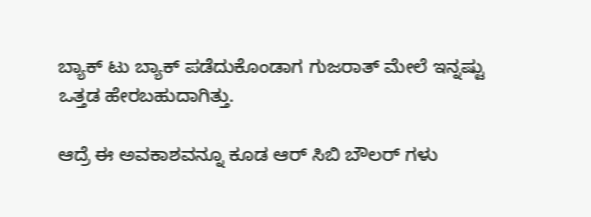ಬ್ಯಾಕ್ ಟು ಬ್ಯಾಕ್ ಪಡೆದುಕೊಂಡಾಗ ಗುಜರಾತ್ ಮೇಲೆ ಇನ್ನಷ್ಟು ಒತ್ತಡ ಹೇರಬಹುದಾಗಿತ್ತು.

ಆದ್ರೆ ಈ ಅವಕಾಶವನ್ನೂ ಕೂಡ ಆರ್ ಸಿಬಿ ಬೌಲರ್ ಗಳು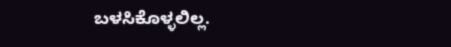ಬಳಸಿಕೊಳ್ಳಲಿಲ್ಲ.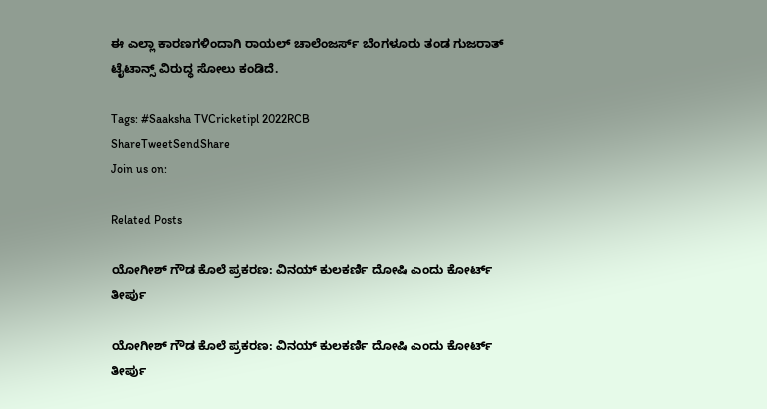ಈ ಎಲ್ಲಾ ಕಾರಣಗಳಿಂದಾಗಿ ರಾಯಲ್ ಚಾಲೆಂಜರ್ಸ್ ಬೆಂಗಳೂರು ತಂಡ ಗುಜರಾತ್ ಟೈಟಾನ್ಸ್ ವಿರುದ್ಧ ಸೋಲು ಕಂಡಿದೆ.

Tags: #Saaksha TVCricketipl 2022RCB
ShareTweetSendShare
Join us on:

Related Posts

ಯೋಗೀಶ್ ಗೌಡ ಕೊಲೆ ಪ್ರಕರಣ: ವಿನಯ್ ಕುಲಕರ್ಣಿ ದೋಷಿ ಎಂದು ಕೋರ್ಟ್ ತೀರ್ಪು

ಯೋಗೀಶ್ ಗೌಡ ಕೊಲೆ ಪ್ರಕರಣ: ವಿನಯ್ ಕುಲಕರ್ಣಿ ದೋಷಿ ಎಂದು ಕೋರ್ಟ್ ತೀರ್ಪು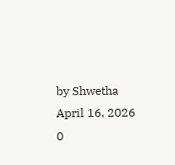by Shwetha
April 16, 2026
0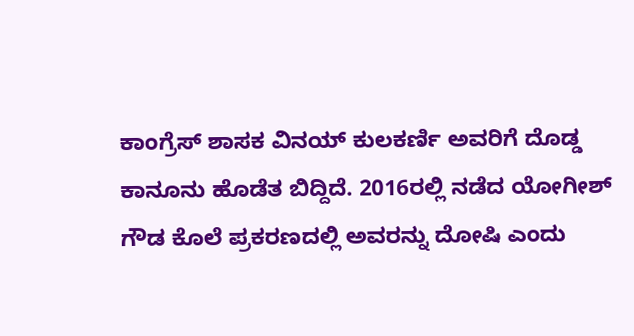ಕಾಂಗ್ರೆಸ್ ಶಾಸಕ ವಿನಯ್ ಕುಲಕರ್ಣಿ ಅವರಿಗೆ ದೊಡ್ಡ ಕಾನೂನು ಹೊಡೆತ ಬಿದ್ದಿದೆ. 2016ರಲ್ಲಿ ನಡೆದ ಯೋಗೀಶ್ ಗೌಡ ಕೊಲೆ ಪ್ರಕರಣದಲ್ಲಿ ಅವರನ್ನು ದೋಷಿ ಎಂದು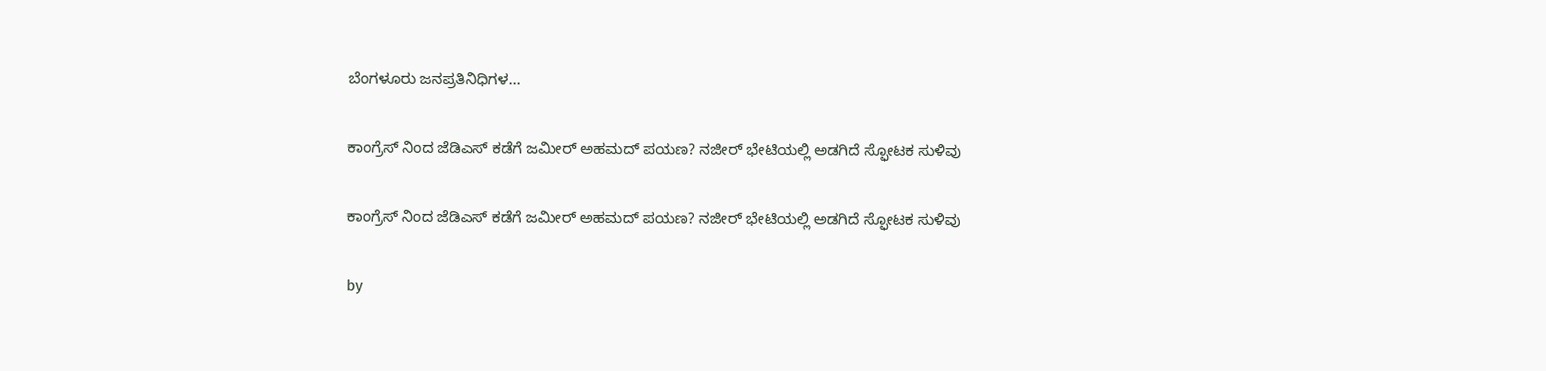ಬೆಂಗಳೂರು ಜನಪ್ರತಿನಿಧಿಗಳ...

ಕಾಂಗ್ರೆಸ್ ನಿಂದ ಜೆಡಿಎಸ್ ಕಡೆಗೆ ಜಮೀರ್ ಅಹಮದ್ ಪಯಣ? ನಜೀರ್ ಭೇಟಿಯಲ್ಲಿ ಅಡಗಿದೆ ಸ್ಫೋಟಕ ಸುಳಿವು

ಕಾಂಗ್ರೆಸ್ ನಿಂದ ಜೆಡಿಎಸ್ ಕಡೆಗೆ ಜಮೀರ್ ಅಹಮದ್ ಪಯಣ? ನಜೀರ್ ಭೇಟಿಯಲ್ಲಿ ಅಡಗಿದೆ ಸ್ಫೋಟಕ ಸುಳಿವು

by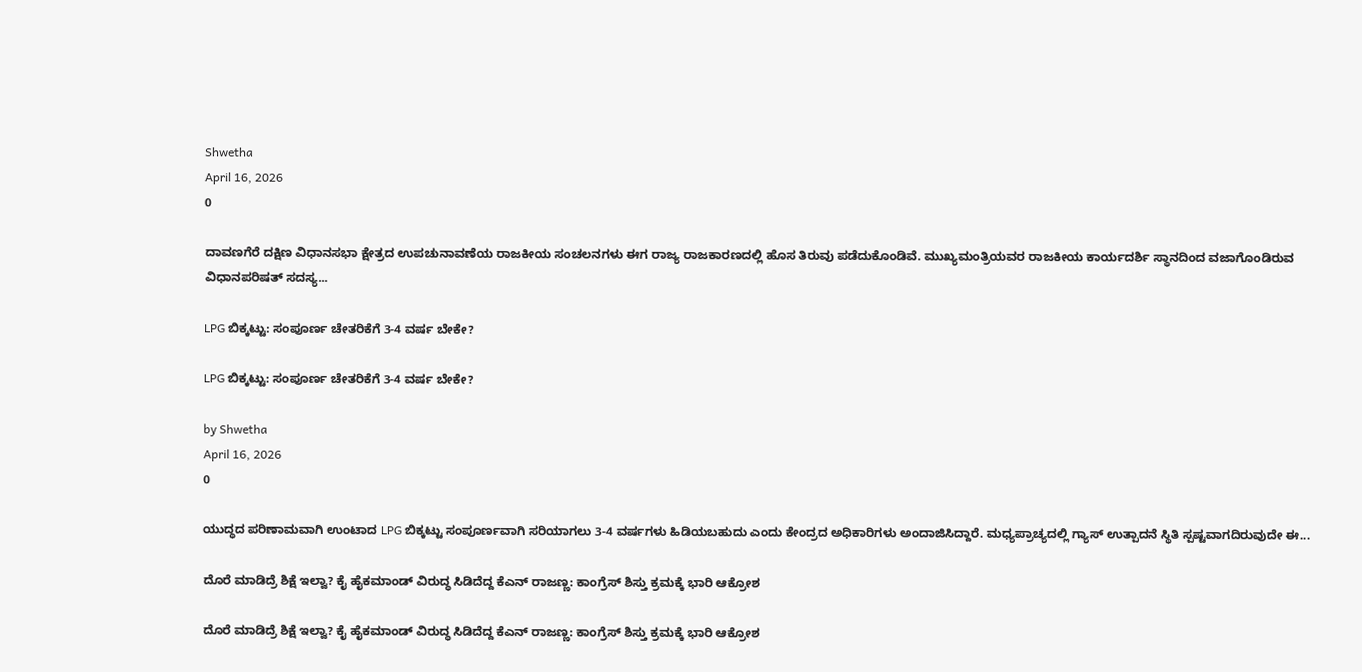Shwetha
April 16, 2026
0

ದಾವಣಗೆರೆ ದಕ್ಷಿಣ ವಿಧಾನಸಭಾ ಕ್ಷೇತ್ರದ ಉಪಚುನಾವಣೆಯ ರಾಜಕೀಯ ಸಂಚಲನಗಳು ಈಗ ರಾಜ್ಯ ರಾಜಕಾರಣದಲ್ಲಿ ಹೊಸ ತಿರುವು ಪಡೆದುಕೊಂಡಿವೆ. ಮುಖ್ಯಮಂತ್ರಿಯವರ ರಾಜಕೀಯ ಕಾರ್ಯದರ್ಶಿ ಸ್ಥಾನದಿಂದ ವಜಾಗೊಂಡಿರುವ ವಿಧಾನಪರಿಷತ್ ಸದಸ್ಯ...

LPG ಬಿಕ್ಕಟ್ಟು: ಸಂಪೂರ್ಣ ಚೇತರಿಕೆಗೆ 3-4 ವರ್ಷ ಬೇಕೇ?

LPG ಬಿಕ್ಕಟ್ಟು: ಸಂಪೂರ್ಣ ಚೇತರಿಕೆಗೆ 3-4 ವರ್ಷ ಬೇಕೇ?

by Shwetha
April 16, 2026
0

ಯುದ್ಧದ ಪರಿಣಾಮವಾಗಿ ಉಂಟಾದ LPG ಬಿಕ್ಕಟ್ಟು ಸಂಪೂರ್ಣವಾಗಿ ಸರಿಯಾಗಲು 3-4 ವರ್ಷಗಳು ಹಿಡಿಯಬಹುದು ಎಂದು ಕೇಂದ್ರದ ಅಧಿಕಾರಿಗಳು ಅಂದಾಜಿಸಿದ್ದಾರೆ. ಮಧ್ಯಪ್ರಾಚ್ಯದಲ್ಲಿ ಗ್ಯಾಸ್ ಉತ್ಪಾದನೆ ಸ್ಥಿತಿ ಸ್ಪಷ್ಟವಾಗದಿರುವುದೇ ಈ...

ದೊರೆ ಮಾಡಿದ್ರೆ ಶಿಕ್ಷೆ ಇಲ್ವಾ? ಕೈ ಹೈಕಮಾಂಡ್ ವಿರುದ್ಧ ಸಿಡಿದೆದ್ದ ಕೆಎನ್ ರಾಜಣ್ಣ: ಕಾಂಗ್ರೆಸ್ ಶಿಸ್ತು ಕ್ರಮಕ್ಕೆ ಭಾರಿ ಆಕ್ರೋಶ

ದೊರೆ ಮಾಡಿದ್ರೆ ಶಿಕ್ಷೆ ಇಲ್ವಾ? ಕೈ ಹೈಕಮಾಂಡ್ ವಿರುದ್ಧ ಸಿಡಿದೆದ್ದ ಕೆಎನ್ ರಾಜಣ್ಣ: ಕಾಂಗ್ರೆಸ್ ಶಿಸ್ತು ಕ್ರಮಕ್ಕೆ ಭಾರಿ ಆಕ್ರೋಶ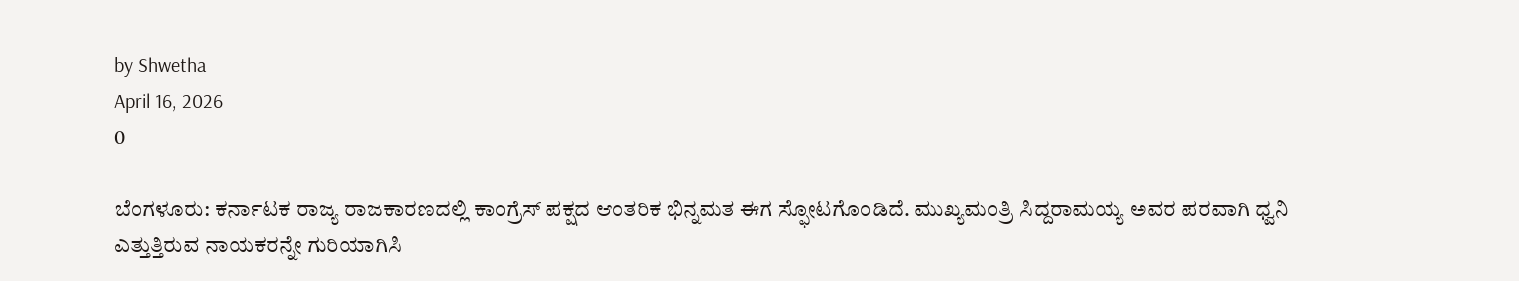by Shwetha
April 16, 2026
0

ಬೆಂಗಳೂರು: ಕರ್ನಾಟಕ ರಾಜ್ಯ ರಾಜಕಾರಣದಲ್ಲಿ ಕಾಂಗ್ರೆಸ್ ಪಕ್ಷದ ಆಂತರಿಕ ಭಿನ್ನಮತ ಈಗ ಸ್ಫೋಟಗೊಂಡಿದೆ. ಮುಖ್ಯಮಂತ್ರಿ ಸಿದ್ದರಾಮಯ್ಯ ಅವರ ಪರವಾಗಿ ಧ್ವನಿ ಎತ್ತುತ್ತಿರುವ ನಾಯಕರನ್ನೇ ಗುರಿಯಾಗಿಸಿ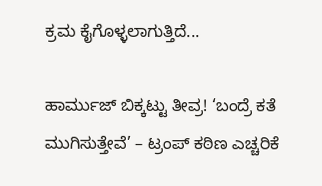ಕ್ರಮ ಕೈಗೊಳ್ಳಲಾಗುತ್ತಿದೆ...

ಹಾರ್ಮುಜ್ ಬಿಕ್ಕಟ್ಟು ತೀವ್ರ! ‘ಬಂದ್ರೆ ಕತೆ ಮುಗಿಸುತ್ತೇವೆ’ – ಟ್ರಂಪ್ ಕಠಿಣ ಎಚ್ಚರಿಕೆ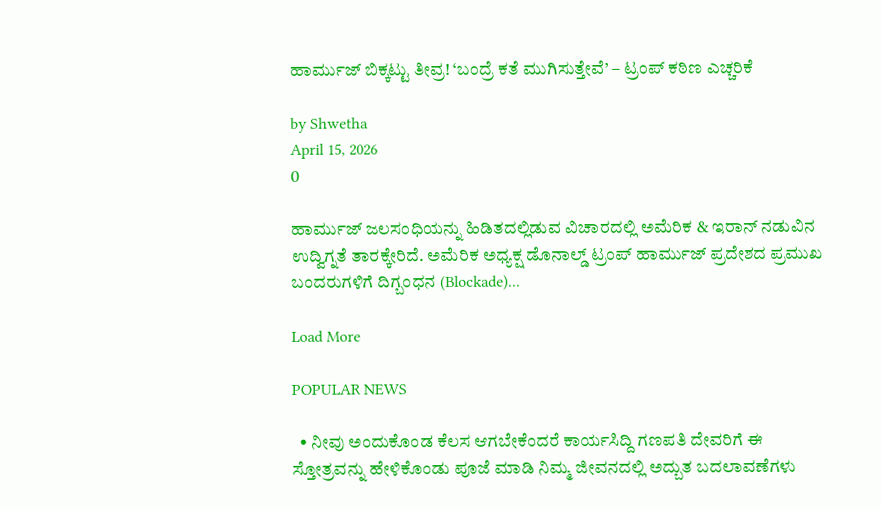ಹಾರ್ಮುಜ್ ಬಿಕ್ಕಟ್ಟು ತೀವ್ರ! ‘ಬಂದ್ರೆ ಕತೆ ಮುಗಿಸುತ್ತೇವೆ’ – ಟ್ರಂಪ್ ಕಠಿಣ ಎಚ್ಚರಿಕೆ

by Shwetha
April 15, 2026
0

ಹಾರ್ಮುಜ್ ಜಲಸಂಧಿಯನ್ನು ಹಿಡಿತದಲ್ಲಿಡುವ ವಿಚಾರದಲ್ಲಿ ಅಮೆರಿಕ & ಇರಾನ್ ನಡುವಿನ ಉದ್ವಿಗ್ನತೆ ತಾರಕ್ಕೇರಿದೆ. ಅಮೆರಿಕ ಅಧ್ಯಕ್ಷ ಡೊನಾಲ್ಡ್ ಟ್ರಂಪ್ ಹಾರ್ಮುಜ್ ಪ್ರದೇಶದ ಪ್ರಮುಖ ಬಂದರುಗಳಿಗೆ ದಿಗ್ಬಂಧನ (Blockade)...

Load More

POPULAR NEWS

  • ನೀವು ಅಂದುಕೊಂಡ ಕೆಲಸ ಆಗಬೇಕೆಂದರೆ ಕಾರ್ಯಸಿದ್ದಿ ಗಣಪತಿ ದೇವರಿಗೆ ಈ ಸ್ತೋತ್ರವನ್ನು ಹೇಳಿಕೊಂಡು ಪೂಜೆ ಮಾಡಿ ನಿಮ್ಮ ಜೀವನದಲ್ಲಿ ಅದ್ಬುತ ಬದಲಾವಣೆಗಳು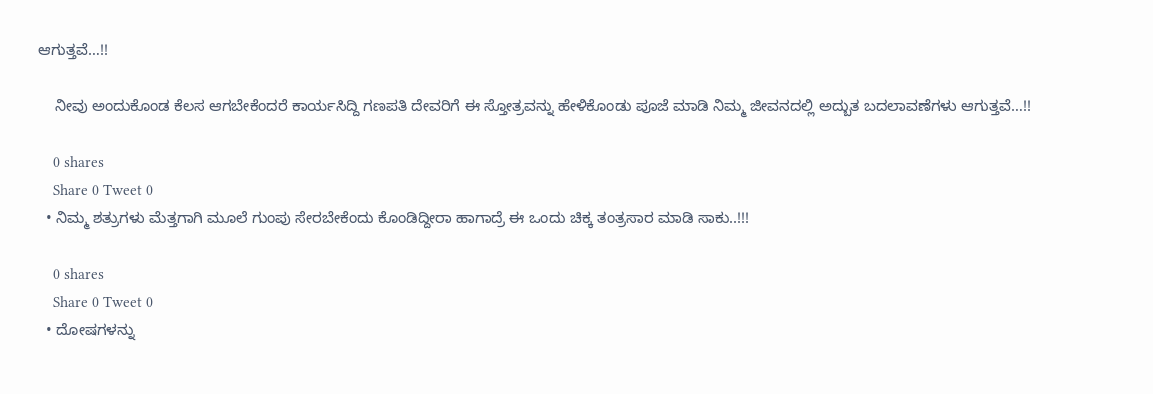ಆಗುತ್ತವೆ…!!

    ನೀವು ಅಂದುಕೊಂಡ ಕೆಲಸ ಆಗಬೇಕೆಂದರೆ ಕಾರ್ಯಸಿದ್ದಿ ಗಣಪತಿ ದೇವರಿಗೆ ಈ ಸ್ತೋತ್ರವನ್ನು ಹೇಳಿಕೊಂಡು ಪೂಜೆ ಮಾಡಿ ನಿಮ್ಮ ಜೀವನದಲ್ಲಿ ಅದ್ಬುತ ಬದಲಾವಣೆಗಳು ಆಗುತ್ತವೆ…!!

    0 shares
    Share 0 Tweet 0
  • ನಿಮ್ಮ ಶತ್ರುಗಳು ಮೆತ್ತಗಾಗಿ ಮೂಲೆ ಗುಂಪು ಸೇರಬೇಕೆಂದು ಕೊಂಡಿದ್ದೀರಾ ಹಾಗಾದ್ರೆ ಈ ಒಂದು ಚಿಕ್ಕ ತಂತ್ರಸಾರ ಮಾಡಿ ಸಾಕು..!!!

    0 shares
    Share 0 Tweet 0
  • ದೋಷಗಳನ್ನು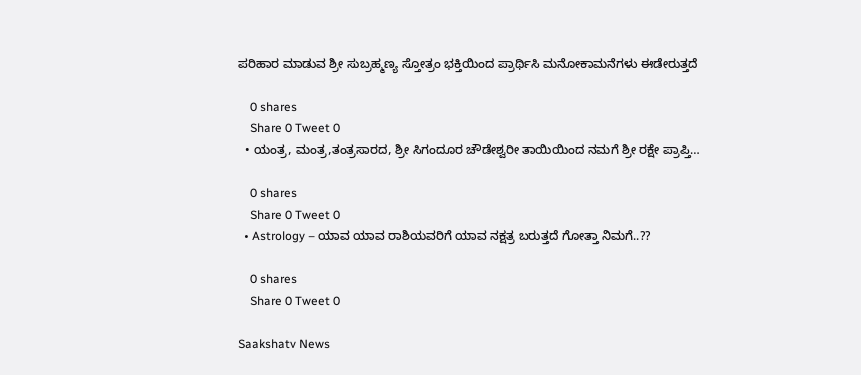ಪರಿಹಾರ ಮಾಡುವ ಶ್ರೀ ಸುಬ್ರಹ್ಮಣ್ಯ ಸ್ತೋತ್ರಂ ಭಕ್ತಿಯಿಂದ ಪ್ರಾರ್ಥಿಸಿ ಮನೋಕಾಮನೆಗಳು ಈಡೇರುತ್ತದೆ

    0 shares
    Share 0 Tweet 0
  • ಯಂತ್ರ, ಮಂತ್ರ,ತಂತ್ರಸಾರದ, ಶ್ರೀ ಸಿಗಂದೂರ ಚೌಡೇಶ್ವರೀ ತಾಯಿಯಿಂದ ನಮಗೆ ಶ್ರೀ ರಕ್ಷೇ ಪ್ರಾಪ್ತಿ…

    0 shares
    Share 0 Tweet 0
  • Astrology – ಯಾವ ಯಾವ ರಾಶಿಯವರಿಗೆ ಯಾವ ನಕ್ಷತ್ರ ಬರುತ್ತದೆ ಗೋತ್ತಾ ನಿಮಗೆ..??

    0 shares
    Share 0 Tweet 0

Saakshatv News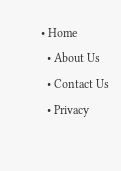• Home
  • About Us
  • Contact Us
  • Privacy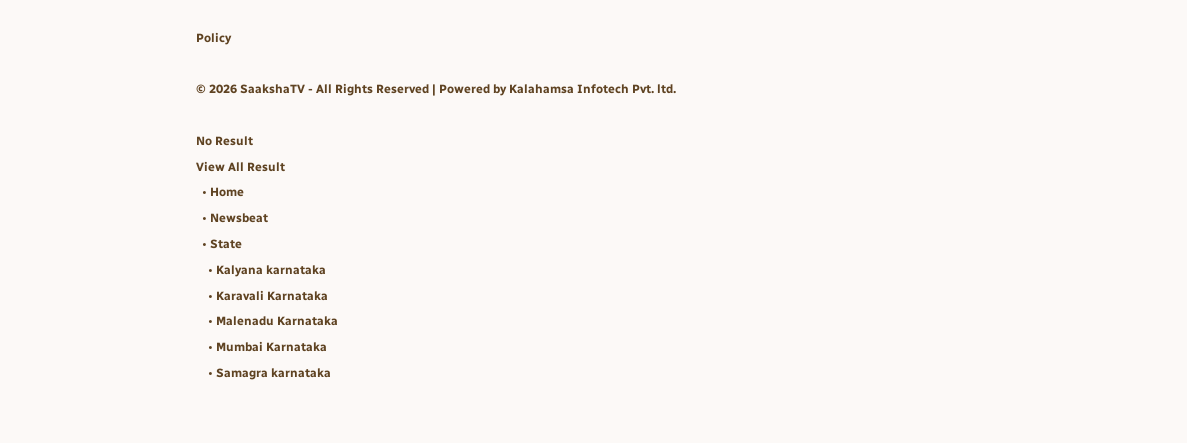Policy

© 2026 SaakshaTV - All Rights Reserved | Powered by Kalahamsa Infotech Pvt. ltd.

No Result
View All Result
  • Home
  • Newsbeat
  • State
    • Kalyana karnataka
    • Karavali Karnataka
    • Malenadu Karnataka
    • Mumbai Karnataka
    • Samagra karnataka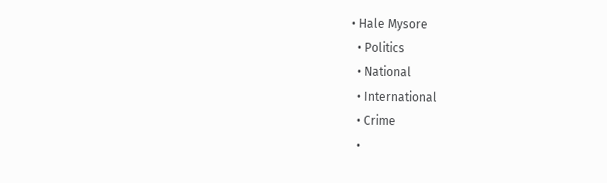• Hale Mysore
  • Politics
  • National
  • International
  • Crime
  •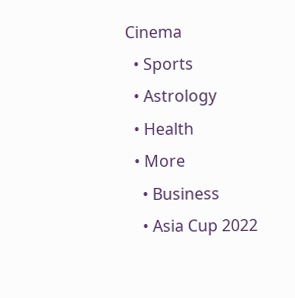Cinema
  • Sports
  • Astrology
  • Health
  • More
    • Business
    • Asia Cup 2022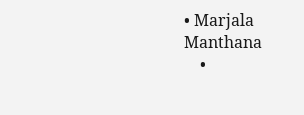• Marjala Manthana
    •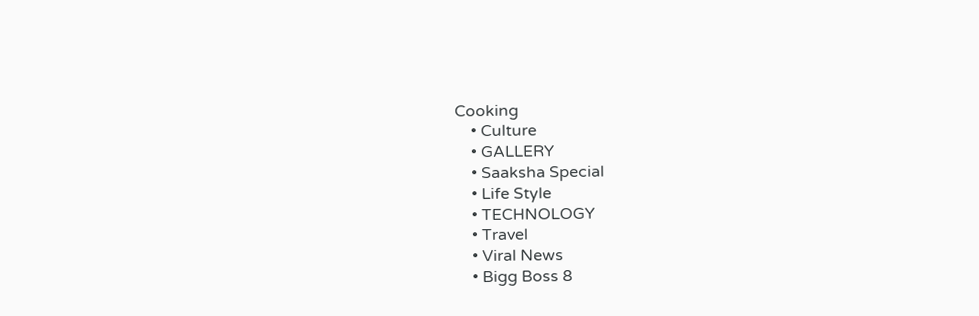Cooking
    • Culture
    • GALLERY
    • Saaksha Special
    • Life Style
    • TECHNOLOGY
    • Travel
    • Viral News
    • Bigg Boss 8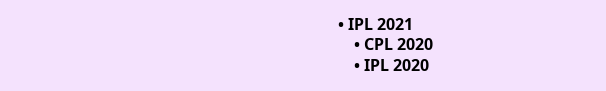• IPL 2021
    • CPL 2020
    • IPL 2020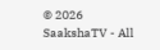© 2026 SaakshaTV - All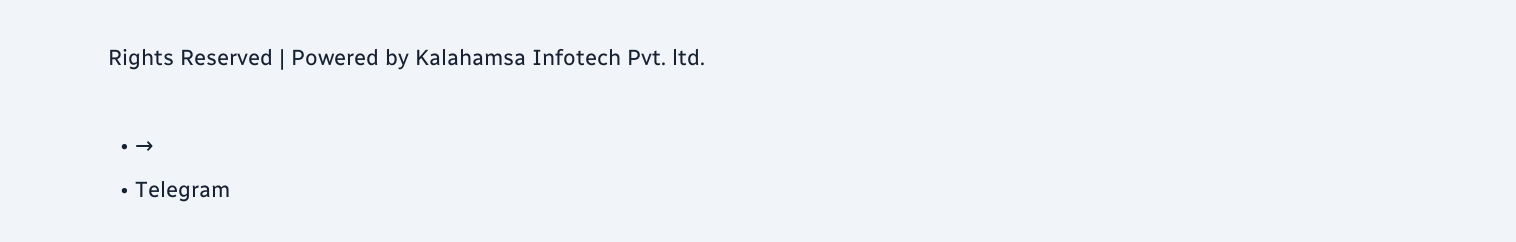Rights Reserved | Powered by Kalahamsa Infotech Pvt. ltd.

  • →
  • Telegram